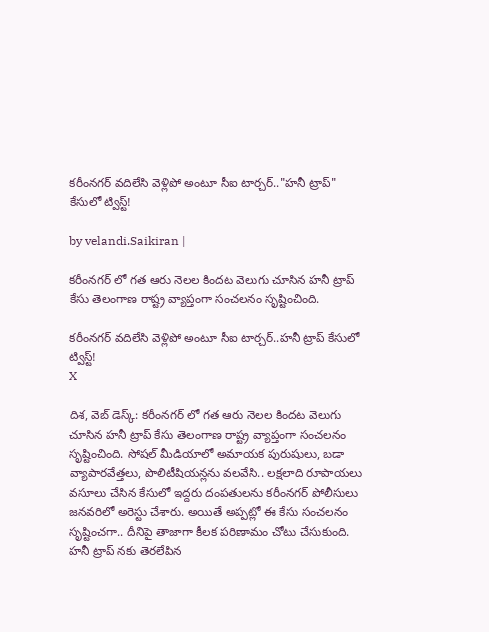క‌రీంన‌గ‌ర్ వ‌దిలేసి వెళ్లిపో అంటూ సీఐ టార్చర్.."హనీ ట్రాప్" కేసులో ట్విస్ట్!

by velandi.Saikiran |

కరీంనగర్ లో గత ఆరు నెలల కిందట వెలుగు చూసిన హనీ ట్రాప్ కేసు తెలంగాణ రాష్ట్ర వ్యాప్తంగా సంచలనం సృష్టించింది.

క‌రీంన‌గ‌ర్ వ‌దిలేసి వెళ్లిపో అంటూ సీఐ టార్చర్..హనీ ట్రాప్ కేసులో ట్విస్ట్!
X

దిశ‌, వెబ్ డెస్క్: కరీంనగర్ లో గత ఆరు నెలల కిందట వెలుగు చూసిన హనీ ట్రాప్ కేసు తెలంగాణ రాష్ట్ర వ్యాప్తంగా సంచలనం సృష్టించింది. సోషల్ మీడియాలో అమాయక పురుషులు, బడా వ్యాపారవేత్తలు, పొలిటీషియన్లను వలవేసి.. లక్షలాది రూపాయలు వసూలు చేసిన కేసులో ఇద్దరు దంపతులను కరీంనగర్ పోలీసులు జనవరిలో అరెస్టు చేశారు. అయితే అప్పట్లో ఈ కేసు సంచలనం సృష్టించగా.. దీనిపై తాజాగా కీలక పరిణామం చోటు చేసుకుంది. హనీ ట్రాప్ న‌కు తెర‌లేపిన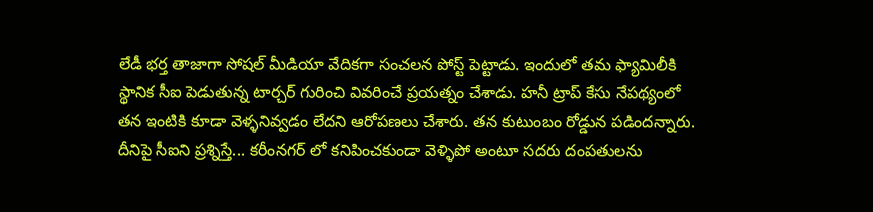లేడీ భర్త తాజాగా సోషల్ మీడియా వేదికగా సంచలన పోస్ట్ పెట్టాడు. ఇందులో త‌మ ఫ్యామిలీకి స్థానిక సీఐ పెడుతున్న టార్చర్ గురించి వివరించే ప్రయత్నం చేశాడు. హనీ ట్రాప్ కేసు నేపథ్యంలో తన ఇంటికి కూడా వెళ్ళనివ్వడం లేదని ఆరోపణలు చేశారు. త‌న కుటుంబం రోడ్డున ప‌డింద‌న్నారు. దీనిపై సీఐని ప్రశ్నిస్తే... కరీంనగర్ లో కనిపించకుండా వెళ్ళిపో అంటూ సదరు దంపతులను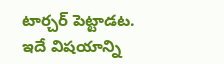టార్చర్ పెట్టాడట. ఇదే విష‌యాన్ని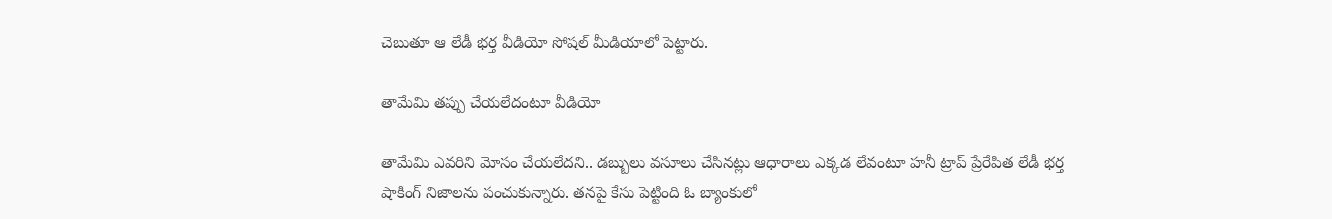చెబుతూ ఆ లేడీ భర్త వీడియో సోష‌ల్ మీడియాలో పెట్టారు.

తామేమి తప్పు చేయలేదంటూ వీడియో

తామేమి ఎవరిని మోసం చేయలేదని.. డబ్బులు వసూలు చేసినట్లు ఆధారాలు ఎక్కడ లేవంటూ హనీ ట్రాప్ ప్రేరేపిత లేడీ భర్త షాకింగ్ నిజాలను పంచుకున్నారు. తనపై కేసు పెట్టింది ఓ బ్యాంకులో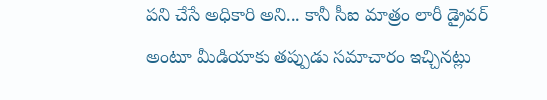పని చేసే అధికారి అని... కానీ సీఐ మాత్రం లారీ డ్రైవర్ అంటూ మీడియాకు తప్పుడు సమాచారం ఇచ్చినట్లు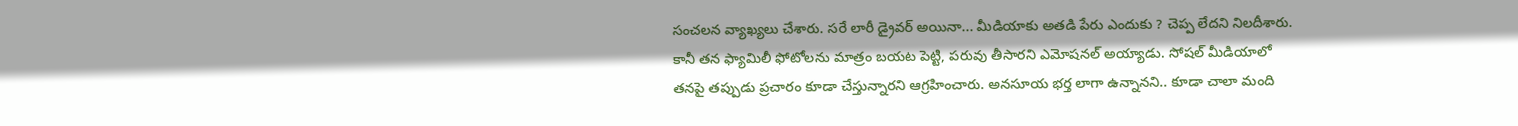సంచలన వ్యాఖ్యలు చేశారు. సరే లారీ డ్రైవర్ అయినా... మీడియాకు అతడి పేరు ఎందుకు ? చెప్ప‌ లేదని నిలదీశారు. కానీ తన ఫ్యామిలీ ఫోటోలను మాత్రం బయట పెట్టి, పరువు తీసారని ఎమోషనల్ అయ్యాడు. సోషల్ మీడియాలో తనపై తప్పుడు ప్రచారం కూడా చేస్తున్నారని ఆగ్రహించారు. అనసూయ భర్త లాగా ఉన్నానని.. కూడా చాలా మంది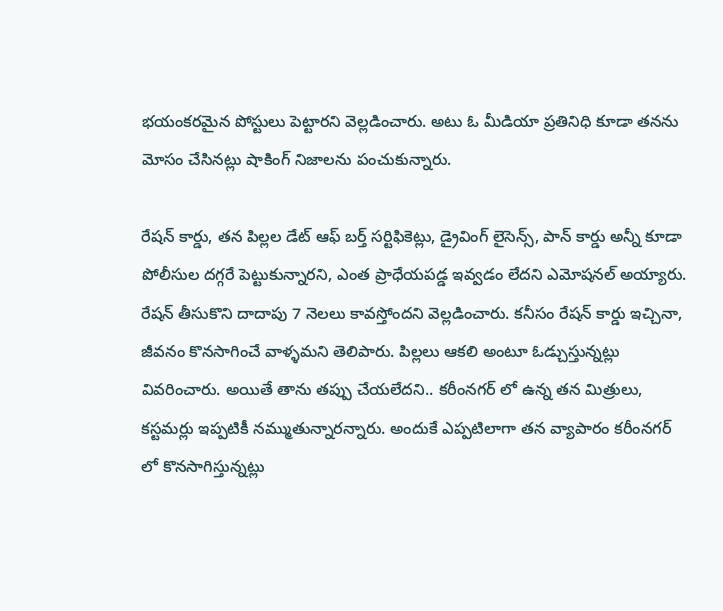భయంకరమైన పోస్టులు పెట్టారని వెల్లడించారు. అటు ఓ మీడియా ప్రతినిధి కూడా తనను మోసం చేసినట్లు షాకింగ్ నిజాలను పంచుకున్నారు.

రేషన్ కార్డు, తన పిల్లల డేట్ ఆఫ్ బర్త్ సర్టిఫికెట్లు, డ్రైవింగ్ లైసెన్స్, పాన్ కార్డు అన్నీ కూడా పోలీసుల దగ్గరే పెట్టుకున్నారని, ఎంత ప్రాధేయపడ్డ ఇవ్వడం లేదని ఎమోషనల్ అయ్యారు. రేషన్ తీసుకొని దాదాపు 7 నెలలు కావస్తోందని వెల్లడించారు. కనీసం రేషన్ కార్డు ఇచ్చినా, జీవనం కొనసాగించే వాళ్ళమని తెలిపారు. పిల్ల‌లు ఆక‌లి అంటూ ఓడ్చుస్తున్న‌ట్లు వివ‌రించారు. అయితే తాను తప్పు చేయలేదని.. కరీంనగర్ లో ఉన్న తన మిత్రులు, కస్టమర్లు ఇప్పటికీ నమ్ముతున్నారన్నారు. అందుకే ఎప్పటిలాగా తన వ్యాపారం కరీంనగర్ లో కొనసాగిస్తున్నట్లు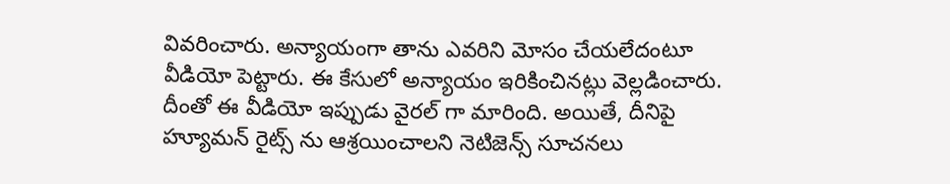వివరించారు. అన్యాయంగా తాను ఎవరిని మోసం చేయలేదంటూ వీడియో పెట్టారు. ఈ కేసులో అన్యాయం ఇరికించిన‌ట్లు వెల్ల‌డించారు. దీంతో ఈ వీడియో ఇప్పుడు వైరల్ గా మారింది. అయితే, దీనిపై హ్యూమ‌న్ రైట్స్ ను ఆశ్ర‌యించాల‌ని నెటిజెన్స్ సూచ‌న‌లు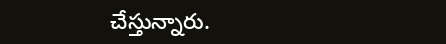చేస్తున్నారు.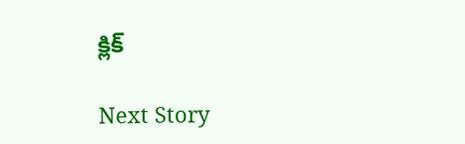క్లిక్

Next Story